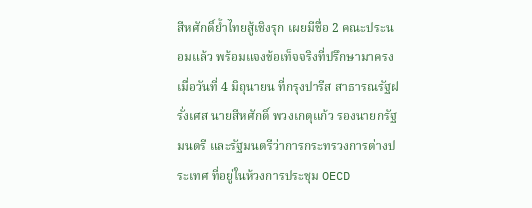สีหศักดิ์ย้ำไทยสู้เชิงรุก เผยมีชื่อ 2 คณะประนอมแล้ว พร้อมแจงข้อเท็จจริงที่ปรึกษามาครง
เมื่อวันที่ 4 มิถุนายน ที่กรุงปารีส สาธารณรัฐฝรั่งเศส นายสีหศักดิ์ พวงเกตุแก้ว รองนายกรัฐมนตรี และรัฐมนตรีว่าการกระทรวงการต่างประเทศ ที่อยู่ในห้วงการประชุม OECD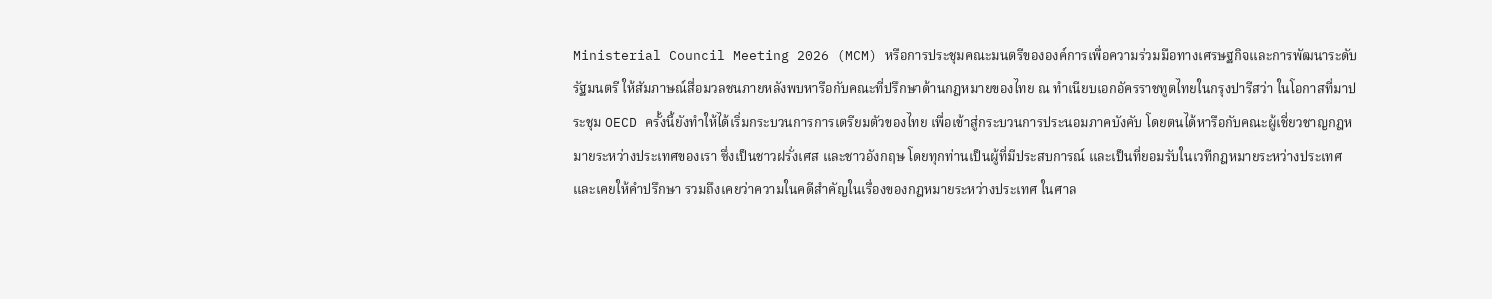Ministerial Council Meeting 2026 (MCM) หรือการประชุมคณะมนตรีขององค์การเพื่อความร่วมมือทางเศรษฐกิจและการพัฒนาระดับรัฐมนตรี ให้สัมภาษณ์สื่อมวลชนภายหลังพบหารือกับคณะที่ปรึกษาด้านกฎหมายของไทย ณ ทำเนียบเอกอัครราชทูตไทยในกรุงปารีสว่า ในโอกาสที่มาประชุม OECD ครั้งนี้ยังทำให้ได้เริ่มกระบวนการการเตรียมตัวของไทย เพื่อเข้าสู่กระบวนการประนอมภาคบังคับ โดยตนได้หารือกับคณะผู้เชี่ยวชาญกฎหมายระหว่างประเทศของเรา ซึ่งเป็นชาวฝรั่งเศส และชาวอังกฤษ โดยทุกท่านเป็นผู้ที่มีประสบการณ์ และเป็นที่ยอมรับในเวทีกฎหมายระหว่างประเทศ และเคยให้คำปรึกษา รวมถึงเคยว่าความในคดีสำคัญในเรื่องของกฎหมายระหว่างประเทศ ในศาล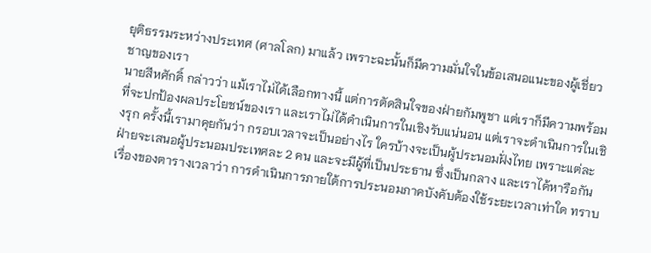ยุติธรรมระหว่างประเทศ (ศาลโลก) มาแล้ว เพราะฉะนั้นก็มีความมั่นใจในข้อเสนอแนะของผู้เชี่ยวชาญของเรา
นายสีหศักดิ์ กล่าวว่า แม้เราไม่ได้เลือกทางนี้ แต่การตัดสินใจของฝ่ายกัมพูชา แต่เราก็มีความพร้อมที่จะปกป้องผลประโยชน์ของเรา และเราไม่ได้ดำเนินการในเชิงรับแน่นอน แต่เราจะดำเนินการในเชิงรุก ครั้งนี้เรามาคุยกันว่า กรอบเวลาจะเป็นอย่างไร ใครบ้างจะเป็นผู้ประนอมฝั่งไทย เพราะแต่ละฝ่ายจะเสนอผู้ประนอมประเทศละ 2 คน และจะมีผู้ที่เป็นประธาน ซึ่งเป็นกลาง และเราได้หารือกันเรื่องของตารางเวลาว่า การดำเนินการภายใต้การประนอมภาคบังคับต้องใช้ระยะเวลาเท่าใด ทราบ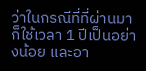ว่าในกรณีที่ที่ผ่านมาก็ใช้เวลา 1 ปีเป็นอย่างน้อย และอา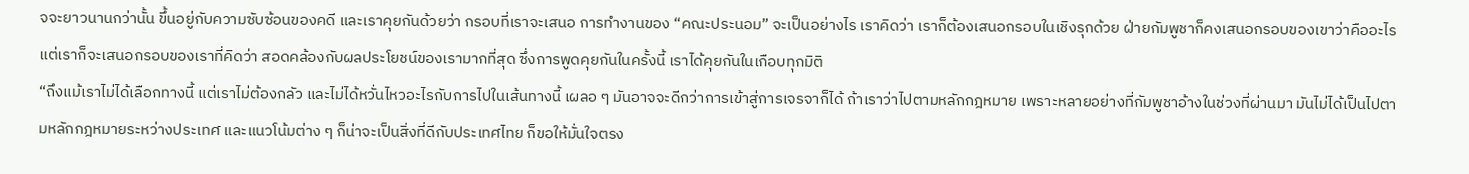จจะยาวนานกว่านั้น ขึ้นอยู่กับความซับซ้อนของคดี และเราคุยกันด้วยว่า กรอบที่เราจะเสนอ การทำงานของ “คณะประนอม” จะเป็นอย่างไร เราคิดว่า เราก็ต้องเสนอกรอบในเชิงรุกด้วย ฝ่ายกัมพูชาก็คงเสนอกรอบของเขาว่าคืออะไร แต่เราก็จะเสนอกรอบของเราที่คิดว่า สอดคล้องกับผลประโยชน์ของเรามากที่สุด ซึ่งการพูดคุยกันในครั้งนี้ เราได้คุยกันในเกือบทุกมิติ
“ถึงแม้เราไม่ได้เลือกทางนี้ แต่เราไม่ต้องกลัว และไม่ได้หวั่นไหวอะไรกับการไปในเส้นทางนี้ เผลอ ๆ มันอาจจะดีกว่าการเข้าสู่การเจรจาก็ได้ ถ้าเราว่าไปตามหลักกฎหมาย เพราะหลายอย่างที่กัมพูชาอ้างในช่วงที่ผ่านมา มันไม่ได้เป็นไปตามหลักกฎหมายระหว่างประเทศ และแนวโน้มต่าง ๆ ก็น่าจะเป็นสิ่งที่ดีกับประเทศไทย ก็ขอให้มั่นใจตรง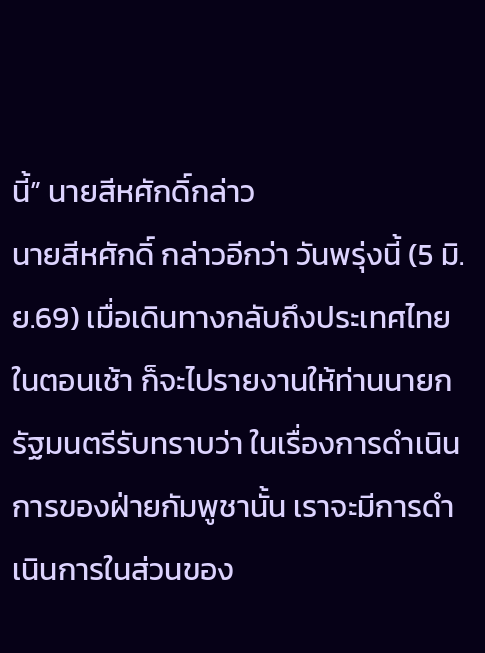นี้” นายสีหศักดิ์กล่าว
นายสีหศักดิ์ กล่าวอีกว่า วันพรุ่งนี้ (5 มิ.ย.69) เมื่อเดินทางกลับถึงประเทศไทยในตอนเช้า ก็จะไปรายงานให้ท่านนายกรัฐมนตรีรับทราบว่า ในเรื่องการดำเนินการของฝ่ายกัมพูชานั้น เราจะมีการดำเนินการในส่วนของ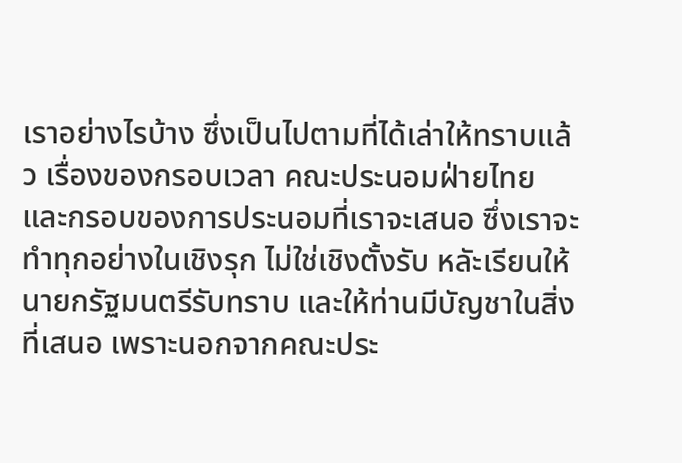เราอย่างไรบ้าง ซึ่งเป็นไปตามที่ได้เล่าให้ทราบแล้ว เรื่องของกรอบเวลา คณะประนอมฝ่ายไทย และกรอบของการประนอมที่เราจะเสนอ ซึ่งเราจะทำทุกอย่างในเชิงรุก ไม่ใช่เชิงตั้งรับ หลัะเรียนให้นายกรัฐมนตรีรับทราบ และให้ท่านมีบัญชาในสิ่งที่เสนอ เพราะนอกจากคณะประ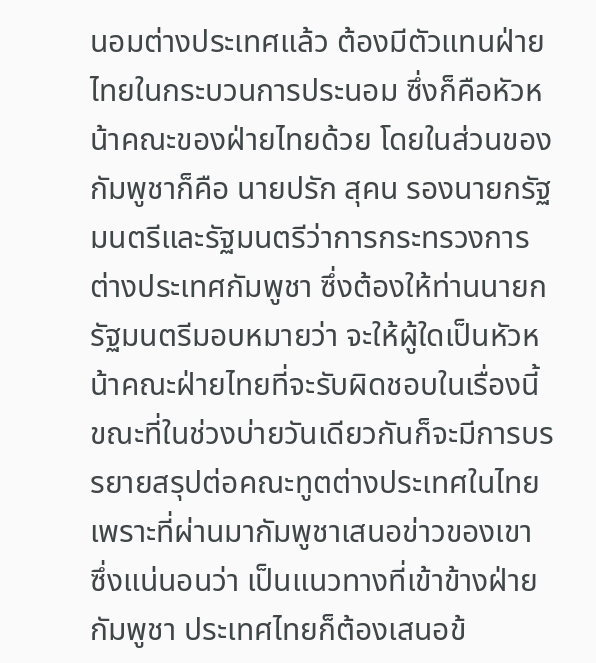นอมต่างประเทศแล้ว ต้องมีตัวแทนฝ่ายไทยในกระบวนการประนอม ซึ่งก็คือหัวหน้าคณะของฝ่ายไทยด้วย โดยในส่วนของกัมพูชาก็คือ นายปรัก สุคน รองนายกรัฐมนตรีและรัฐมนตรีว่าการกระทรวงการต่างประเทศกัมพูชา ซึ่งต้องให้ท่านนายกรัฐมนตรีมอบหมายว่า จะให้ผู้ใดเป็นหัวหน้าคณะฝ่ายไทยที่จะรับผิดชอบในเรื่องนี้
ขณะที่ในช่วงบ่ายวันเดียวกันก็จะมีการบรรยายสรุปต่อคณะทูตต่างประเทศในไทย เพราะที่ผ่านมากัมพูชาเสนอข่าวของเขา ซึ่งแน่นอนว่า เป็นแนวทางที่เข้าข้างฝ่ายกัมพูชา ประเทศไทยก็ต้องเสนอข้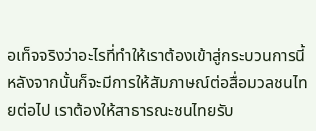อเท็จจริงว่าอะไรที่ทำให้เราต้องเข้าสู่กระบวนการนี้ หลังจากนั้นก็จะมีการให้สัมภาษณ์ต่อสื่อมวลชนไทยต่อไป เราต้องให้สาธารณะชนไทยรับ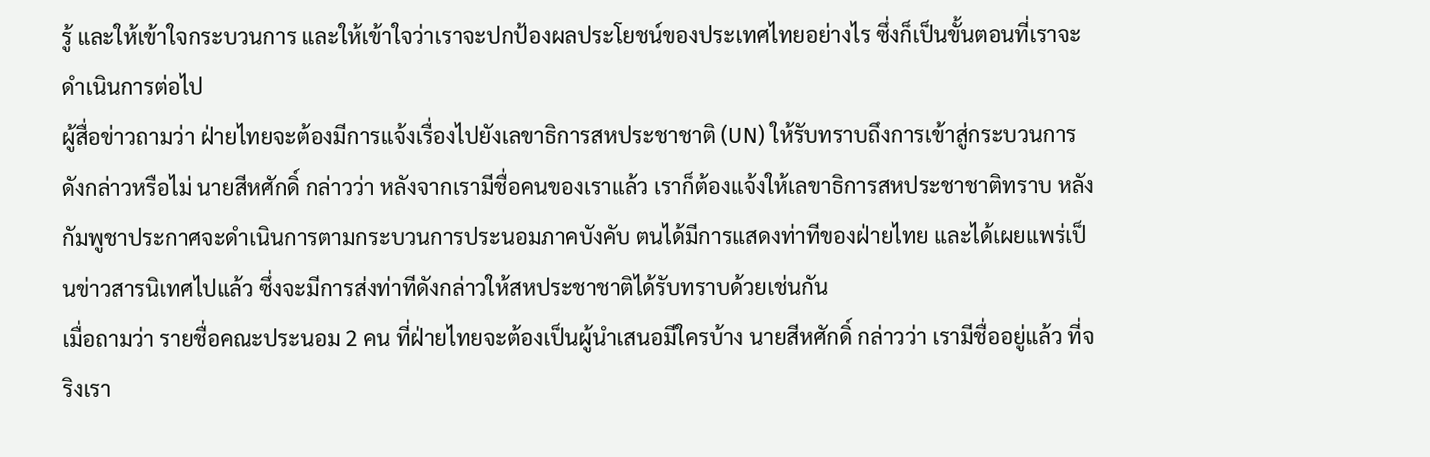รู้ และให้เข้าใจกระบวนการ และให้เข้าใจว่าเราจะปกป้องผลประโยชน์ของประเทศไทยอย่างไร ซึ่งก็เป็นขั้นตอนที่เราจะดำเนินการต่อไป
ผู้สื่อข่าวถามว่า ฝ่ายไทยจะต้องมีการแจ้งเรื่องไปยังเลขาธิการสหประชาชาติ (UN) ให้รับทราบถึงการเข้าสู่กระบวนการดังกล่าวหรือไม่ นายสีหศักดิ์ กล่าวว่า หลังจากเรามีชื่อคนของเราแล้ว เราก็ต้องแจ้งให้เลขาธิการสหประชาชาติทราบ หลังกัมพูชาประกาศจะดำเนินการตามกระบวนการประนอมภาคบังคับ ตนได้มีการแสดงท่าทีของฝ่ายไทย และได้เผยแพร่เป็นข่าวสารนิเทศไปแล้ว ซึ่งจะมีการส่งท่าทีดังกล่าวให้สหประชาชาติได้รับทราบด้วยเช่นกัน
เมื่อถามว่า รายชื่อคณะประนอม 2 คน ที่ฝ่ายไทยจะต้องเป็นผู้นำเสนอมีใครบ้าง นายสีหศักดิ์ กล่าวว่า เรามีชื่ออยู่แล้ว ที่จริงเรา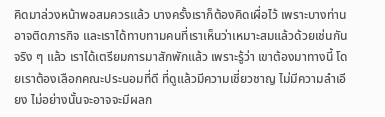คิดมาล่วงหน้าพอสมควรแล้ว บางครั้งเราก็ต้องคิดเผื่อไว้ เพราะบางท่านอาจติดภารกิจ และเราได้ทาบทามคนที่เราเห็นว่าเหมาะสมแล้วด้วยเช่นกัน จริง ๆ แล้ว เราได้เตรียมการมาสักพักแล้ว เพราะรู้ว่า เขาต้องมาทางนี้ โดยเราต้องเลือกคณะประนอมที่ดี ที่ดูแล้วมีความเชี่ยวชาญ ไม่มีความลำเอียง ไม่อย่างนั้นจะอาจจะมีผลก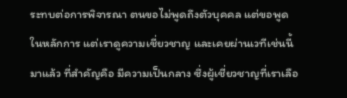ระทบต่อการพิจารณา ตนขอไม่พูดถึงตัวบุคคล แต่ขอพูดในหลักการ แต่เราดูความเชี่ยวชาญ และเคยผ่านเวทีเช่นนี้มาแล้ว ที่สำคัญคือ มีความเป็นกลาง ซึ่งผู้เชี่ยวชาญที่เราเลือ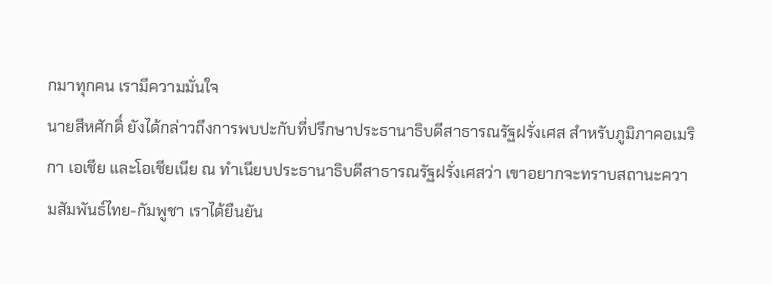กมาทุกคน เรามีความมั่นใจ
นายสีหศักดิ์ ยังได้กล่าวถึงการพบปะกับที่ปรึกษาประธานาธิบดีสาธารณรัฐฝรั่งเศส สำหรับภูมิภาคอเมริกา เอเชีย และโอเชียเนีย ณ ทำเนียบประธานาธิบดีสาธารณรัฐฝรั่งเศสว่า เขาอยากจะทราบสถานะความสัมพันธ์ไทย-กัมพูชา เราได้ยืนยัน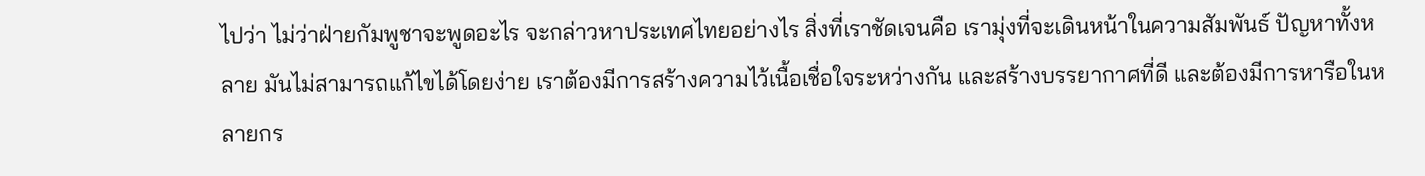ไปว่า ไม่ว่าฝ่ายกัมพูชาจะพูดอะไร จะกล่าวหาประเทศไทยอย่างไร สิ่งที่เราชัดเจนคือ เรามุ่งที่จะเดินหน้าในความสัมพันธ์ ปัญหาทั้งหลาย มันไม่สามารถแก้ไขได้โดยง่าย เราต้องมีการสร้างความไว้เนื้อเชื่อใจระหว่างกัน และสร้างบรรยากาศที่ดี และต้องมีการหารือในหลายกร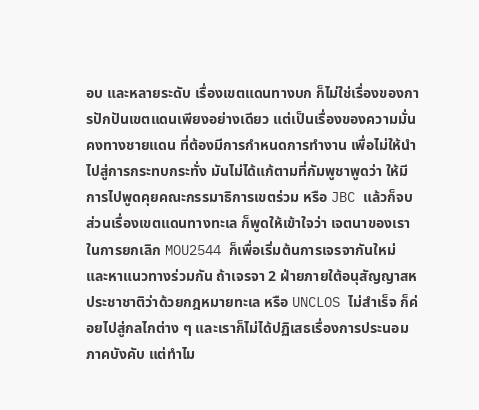อบ และหลายระดับ เรื่องเขตแดนทางบก ก็ไม่ใช่เรื่องของการปักปันเขตแดนเพียงอย่างเดียว แต่เป็นเรื่องของความมั่นคงทางชายแดน ที่ต้องมีการกำหนดการทำงาน เพื่อไม่ให้นำไปสู่การกระทบกระทั่ง มันไม่ได้แก้ตามที่กัมพูชาพูดว่า ให้มีการไปพูดคุยคณะกรรมาธิการเขตร่วม หรือ JBC แล้วก็จบ
ส่วนเรื่องเขตแดนทางทะเล ก็พูดให้เข้าใจว่า เจตนาของเราในการยกเลิก MOU2544 ก็เพื่อเริ่มต้นการเจรจากันใหม่ และหาแนวทางร่วมกัน ถ้าเจรจา 2 ฝ่ายภายใต้อนุสัญญาสหประชาชาติว่าด้วยกฎหมายทะเล หรือ UNCLOS ไม่สำเร็จ ก็ค่อยไปสู่กลไกต่าง ๆ และเราก็ไม่ได้ปฏิเสธเรื่องการประนอมภาคบังคับ แต่ทำไม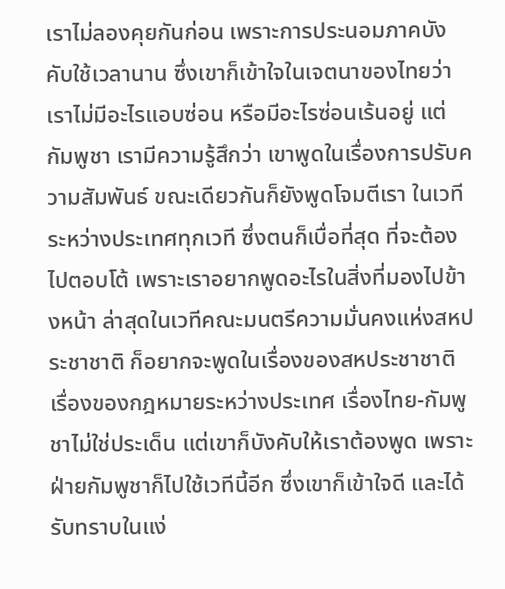เราไม่ลองคุยกันก่อน เพราะการประนอมภาคบังคับใช้เวลานาน ซึ่งเขาก็เข้าใจในเจตนาของไทยว่า เราไม่มีอะไรแอบซ่อน หรือมีอะไรซ่อนเร้นอยู่ แต่กัมพูชา เรามีความรู้สึกว่า เขาพูดในเรื่องการปรับความสัมพันธ์ ขณะเดียวกันก็ยังพูดโจมตีเรา ในเวทีระหว่างประเทศทุกเวที ซึ่งตนก็เบื่อที่สุด ที่จะต้องไปตอบโต้ เพราะเราอยากพูดอะไรในสิ่งที่มองไปข้างหน้า ล่าสุดในเวทีคณะมนตรีความมั่นคงแห่งสหประชาชาติ ก็อยากจะพูดในเรื่องของสหประชาชาติ เรื่องของกฎหมายระหว่างประเทศ เรื่องไทย-กัมพูชาไม่ใช่ประเด็น แต่เขาก็บังคับให้เราต้องพูด เพราะฝ่ายกัมพูชาก็ไปใช้เวทีนี้อีก ซึ่งเขาก็เข้าใจดี และได้รับทราบในแง่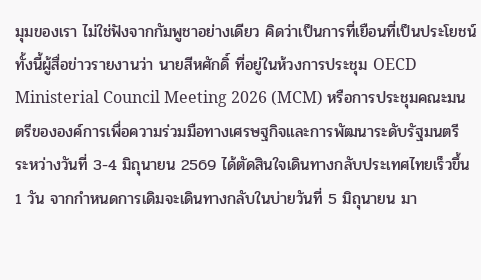มุมของเรา ไม่ใช่ฟังจากกัมพูชาอย่างเดียว คิดว่าเป็นการที่เยือนที่เป็นประโยชน์
ทั้งนี้ผู้สื่อข่าวรายงานว่า นายสีหศักดิ์ ที่อยู่ในห้วงการประชุม OECD Ministerial Council Meeting 2026 (MCM) หรือการประชุมคณะมนตรีขององค์การเพื่อความร่วมมือทางเศรษฐกิจและการพัฒนาระดับรัฐมนตรี ระหว่างวันที่ 3-4 มิถุนายน 2569 ได้ตัดสินใจเดินทางกลับประเทศไทยเร็วขึ้น 1 วัน จากกำหนดการเดิมจะเดินทางกลับในบ่ายวันที่ 5 มิถุนายน มา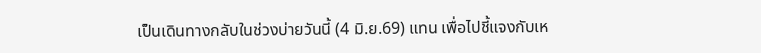เป็นเดินทางกลับในช่วงบ่ายวันนี้ (4 มิ.ย.69) แทน เพื่อไปชี้แจงกับเห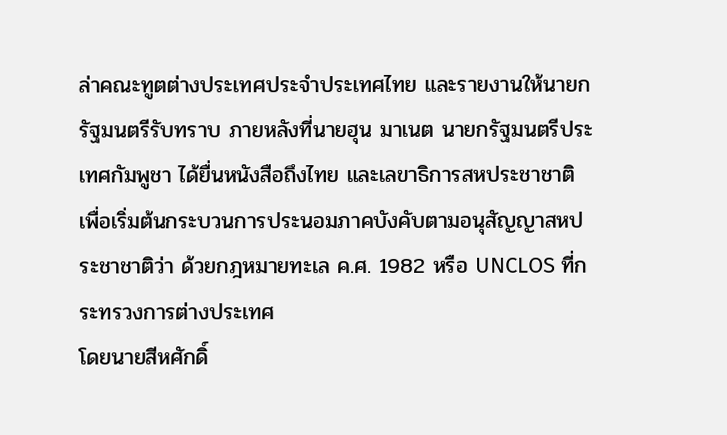ล่าคณะทูตต่างประเทศประจำประเทศไทย และรายงานให้นายกรัฐมนตรีรับทราบ ภายหลังที่นายฮุน มาเนต นายกรัฐมนตรีประเทศกัมพูชา ได้ยื่นหนังสือถึงไทย และเลขาธิการสหประชาชาติ เพื่อเริ่มต้นกระบวนการประนอมภาคบังคับตามอนุสัญญาสหประชาชาติว่า ด้วยกฎหมายทะเล ค.ศ. 1982 หรือ UNCLOS ที่กระทรวงการต่างประเทศ
โดยนายสีหศักดิ์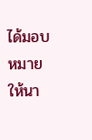ได้มอบหมายให้นา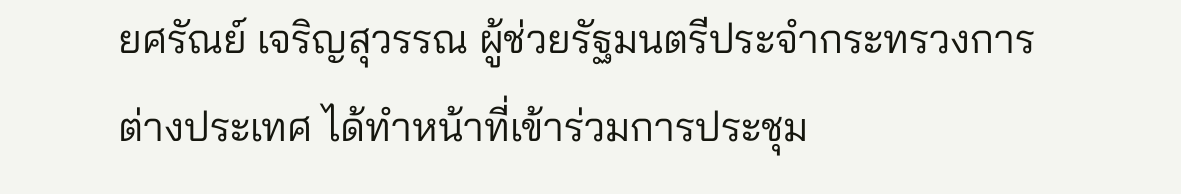ยศรัณย์ เจริญสุวรรณ ผู้ช่วยรัฐมนตรีประจำกระทรวงการต่างประเทศ ได้ทำหน้าที่เข้าร่วมการประชุม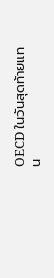OECD ในวันสุดท้ายแทน